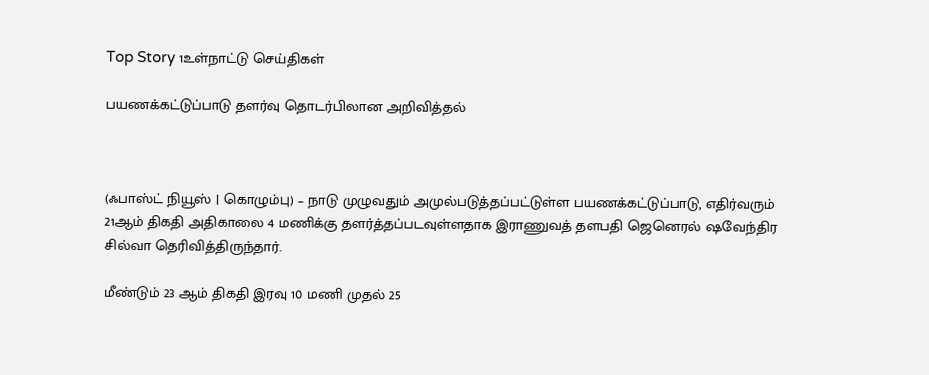Top Story 1உள்நாட்டு செய்திகள்

பயணக்கட்டுப்பாடு தளர்வு தொடர்பிலான அறிவித்தல்



(ஃபாஸ்ட் நியூஸ் | கொழும்பு) – நாடு முழுவதும் அமுல்படுத்தப்பட்டுள்ள பயணக்கட்டுப்பாடு, எதிர்வரும் 21ஆம் திகதி அதிகாலை 4 மணிக்கு தளர்த்தப்படவுள்ளதாக இராணுவத் தளபதி ஜெனெரல் ஷவேந்திர சில்வா தெரிவித்திருந்தார்.

மீண்டும் 23 ஆம் திகதி இரவு 10 மணி முதல் 25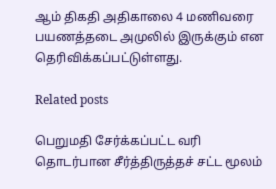ஆம் திகதி அதிகாலை 4 மணிவரை பயணத்தடை அமுலில் இருக்கும் என தெரிவிக்கப்பட்டுள்ளது.

Related posts

பெறுமதி சேர்க்கப்பட்ட வரி தொடர்பான சீர்த்திருத்தச் சட்ட மூலம்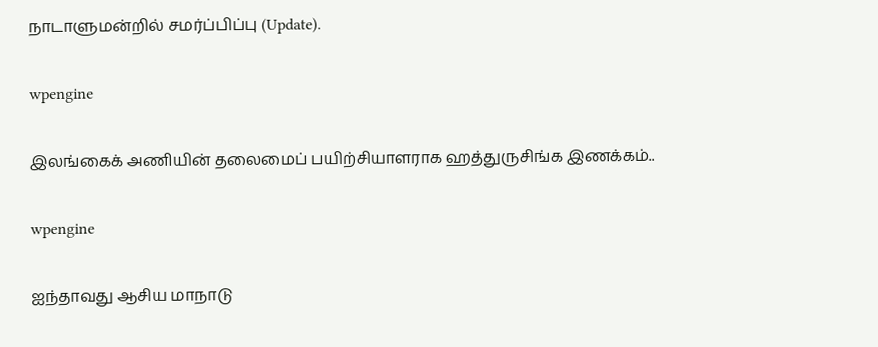நாடாளுமன்றில் சமர்ப்பிப்பு (Update).

wpengine

இலங்கைக் அணியின் தலைமைப் பயிற்சியாளராக ஹத்துருசிங்க இணக்கம்..

wpengine

ஐந்தாவது ஆசிய மாநாடு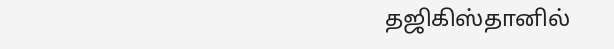தஜிகிஸ்தானில்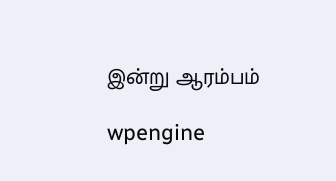இன்று ஆரம்பம்

wpengine